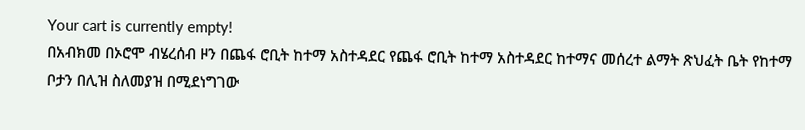Your cart is currently empty!
በአብክመ በኦሮሞ ብሄረሰብ ዞን በጨፋ ሮቢት ከተማ አስተዳደር የጨፋ ሮቢት ከተማ አስተዳደር ከተማና መሰረተ ልማት ጽህፈት ቤት የከተማ ቦታን በሊዝ ስለመያዝ በሚደነግገው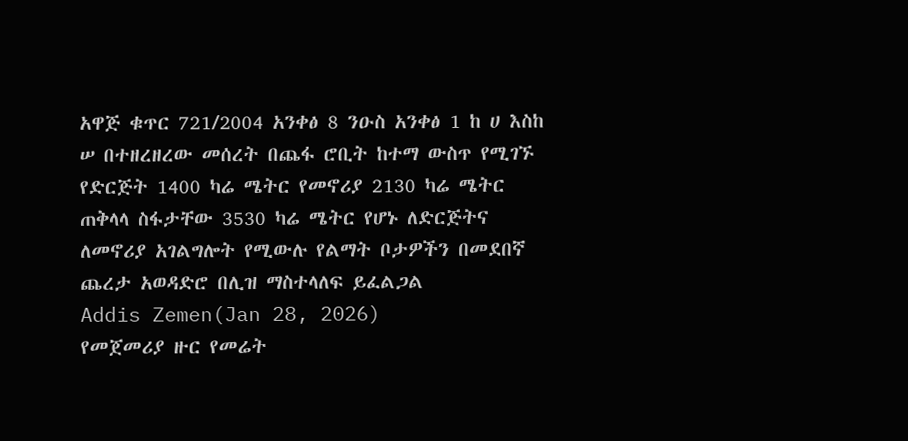አዋጅ ቁጥር 721/2004 አንቀፅ 8 ንዑስ አንቀፅ 1 ከ ሀ እስከ ሠ በተዘረዘረው መሰረት በጨፋ ሮቢት ከተማ ውስጥ የሚገኙ የድርጅት 1400 ካሬ ሜትር የመኖሪያ 2130 ካሬ ሜትር ጠቅላላ ስፋታቸው 3530 ካሬ ሜትር የሆኑ ለድርጅትና ለመኖሪያ አገልግሎት የሚውሉ የልማት ቦታዎችን በመደበኛ ጨረታ አወዳድሮ በሊዝ ማስተላለፍ ይፈልጋል
Addis Zemen(Jan 28, 2026)
የመጀመሪያ ዙር የመሬት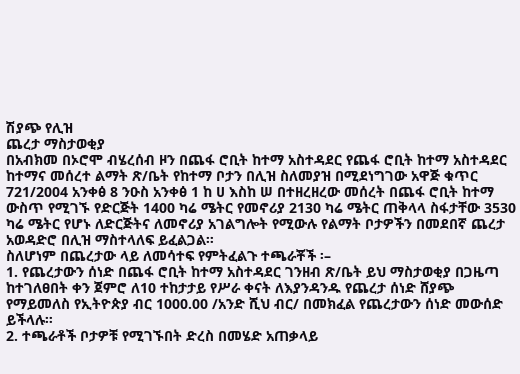ሽያጭ የሊዝ
ጨረታ ማስታወቂያ
በአብክመ በኦሮሞ ብሄረሰብ ዞን በጨፋ ሮቢት ከተማ አስተዳደር የጨፋ ሮቢት ከተማ አስተዳደር ከተማና መሰረተ ልማት ጽ/ቤት የከተማ ቦታን በሊዝ ስለመያዝ በሚደነግገው አዋጅ ቁጥር 721/2004 አንቀፅ 8 ንዑስ አንቀፅ 1 ከ ሀ እስከ ሠ በተዘረዘረው መሰረት በጨፋ ሮቢት ከተማ ውስጥ የሚገኙ የድርጅት 1400 ካሬ ሜትር የመኖሪያ 2130 ካሬ ሜትር ጠቅላላ ስፋታቸው 3530 ካሬ ሜትር የሆኑ ለድርጅትና ለመኖሪያ አገልግሎት የሚውሉ የልማት ቦታዎችን በመደበኛ ጨረታ አወዳድሮ በሊዝ ማስተላለፍ ይፈልጋል።
ስለሆነም በጨረታው ላይ ለመሳተፍ የምትፈልጉ ተጫራቾች ፡–
1. የጨረታውን ሰነድ በጨፋ ሮቢት ከተማ አስተዳደር ገንዘብ ጽ/ቤት ይህ ማስታወቂያ በጋዜጣ ከተገለፀበት ቀን ጀምሮ ለ10 ተከታታይ የሥራ ቀናት ለእያንዳንዱ የጨረታ ሰነድ ሸያጭ የማይመለስ የኢትዮጵያ ብር 1000.00 /አንድ ሺህ ብር/ በመክፈል የጨረታውን ሰነድ መውሰድ ይችላሉ።
2. ተጫራቶች ቦታዎቹ የሚገኙበት ድረስ በመሄድ አጠቃላይ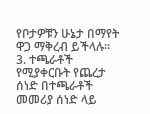የቦታዎቹን ሁኔታ በማየት ዋጋ ማቅረብ ይችላሉ።
3. ተጫራቶች የሚያቀርቡት የጨረታ ሰነድ በተጫራቶች መመሪያ ሰነድ ላይ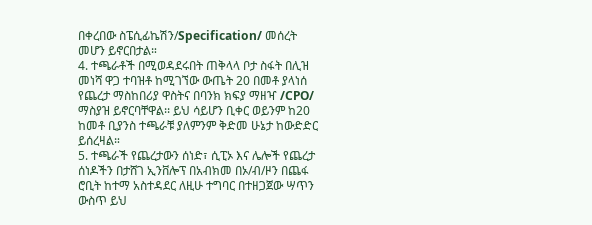በቀረበው ስፔሲፊኬሽን/Specification/ መሰረት መሆን ይኖርበታል።
4. ተጫራቶች በሚወዳደሩበት ጠቅላላ ቦታ ስፋት በሊዝ መነሻ ዋጋ ተባዝቶ ከሚገኘው ውጤት 20 በመቶ ያላነሰ የጨረታ ማስከበሪያ ዋስትና በባንክ ክፍያ ማዘዣ /CPO/ ማስያዝ ይኖርባቸዋል፡፡ ይህ ሳይሆን ቢቀር ወይንም ከ20 ከመቶ ቢያንስ ተጫራቹ ያለምንም ቅድመ ሁኔታ ከውድድር ይሰረዛል።
5. ተጫራች የጨረታውን ሰነድ፣ ሲፒኦ እና ሌሎች የጨረታ ሰነዶችን በታሸገ ኢንቨሎፕ በአብክመ በኦ/ብ/ዞን በጨፋ ሮቢት ከተማ አስተዳደር ለዚሁ ተግባር በተዘጋጀው ሣጥን ውስጥ ይህ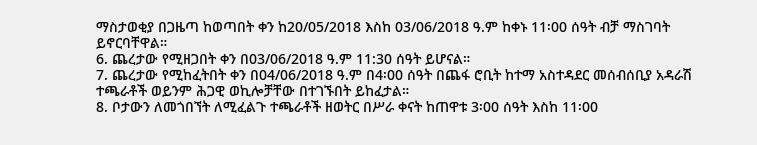ማስታወቂያ በጋዜጣ ከወጣበት ቀን ከ20/05/2018 እስከ 03/06/2018 ዓ.ም ከቀኑ 11፡00 ሰዓት ብቻ ማስገባት ይኖርባቸዋል።
6. ጨረታው የሚዘጋበት ቀን በ03/06/2018 ዓ.ም 11:30 ሰዓት ይሆናል።
7. ጨረታው የሚከፈትበት ቀን በ04/06/2018 ዓ.ም በ4፡00 ሰዓት በጨፋ ሮቢት ከተማ አስተዳደር መሰብሰቢያ አዳራሽ ተጫራቶች ወይንም ሕጋዊ ወኪሎቻቸው በተገኙበት ይከፈታል።
8. ቦታውን ለመጎበኘት ለሚፈልጉ ተጫራቶች ዘወትር በሥራ ቀናት ከጠዋቱ 3፡00 ሰዓት እስከ 11፡00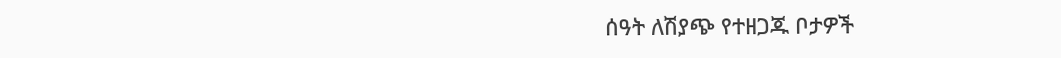ሰዓት ለሽያጭ የተዘጋጁ ቦታዎች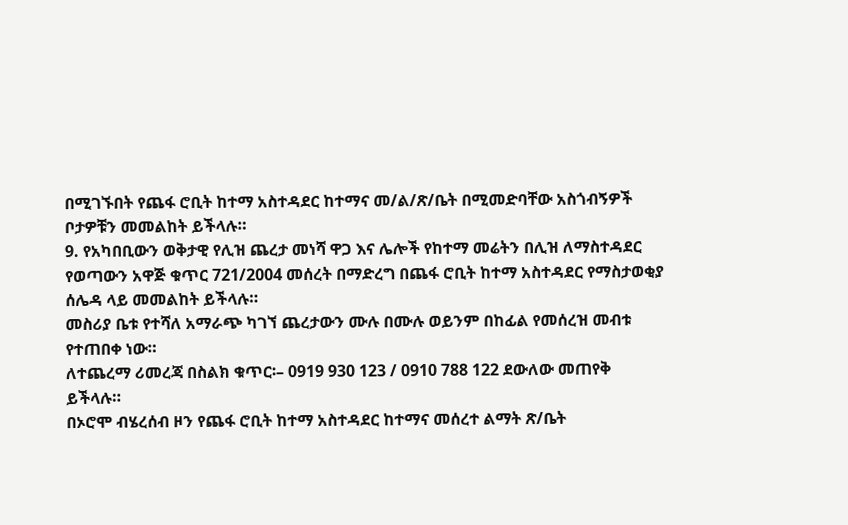በሚገኙበት የጨፋ ሮቢት ከተማ አስተዳደር ከተማና መ/ል/ጽ/ቤት በሚመድባቸው አስጎብኝዎች ቦታዎቹን መመልከት ይችላሉ።
9. የአካበቢውን ወቅታዊ የሊዝ ጨረታ መነሻ ዋጋ እና ሌሎች የከተማ መሬትን በሊዝ ለማስተዳደር የወጣውን አዋጅ ቁጥር 721/2004 መሰረት በማድረግ በጨፋ ሮቢት ከተማ አስተዳደር የማስታወቂያ ሰሌዳ ላይ መመልከት ይችላሉ።
መስሪያ ቤቱ የተሻለ አማራጭ ካገኘ ጨረታውን ሙሉ በሙሉ ወይንም በከፊል የመሰረዝ መብቱ የተጠበቀ ነው።
ለተጨረማ ሪመረጃ በስልክ ቁጥር፡– 0919 930 123 / 0910 788 122 ደውለው መጠየቅ ይችላሉ።
በኦሮሞ ብሄረሰብ ዞን የጨፋ ሮቢት ከተማ አስተዳደር ከተማና መሰረተ ልማት ጽ/ቤት